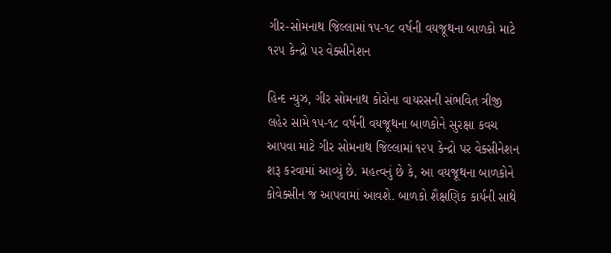ગીર-સોમનાથ જિલ્લામાં ૧૫-૧૮ વર્ષની વયજૂથના બાળકો માટે ૧૨૫ કેન્દ્રો પર વેક્સીનેશન

હિન્દ ન્યુઝ, ગીર સોમનાથ કોરોના વાયરસની સંભવિત ત્રીજી લહેર સામે ૧૫-૧૮ વર્ષની વયજૂથના બાળકોને સુરક્ષા કવચ આપવા માટે ગીર સોમનાથ જિલ્લામાં ૧૨૫ કેન્દ્રો પર વેક્સીનેશન શરૂ કરવામાં આવ્યું છે. મહત્વનું છે કે, આ વયજૂથના બાળકોને કોવેક્સીન જ આપવામાં આવશે. બાળકો શૈક્ષણિક કાર્યની સાથે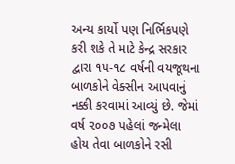અન્ય કાર્યો પણ નિર્ભિકપણે કરી શકે તે માટે કેન્દ્ર સરકાર દ્વારા ૧૫-૧૮ વર્ષની વયજૂથના બાળકોને વેક્સીન આપવાનું નક્કી કરવામાં આવ્યું છે. જેમાં વર્ષ ૨૦૦૭ પહેલાં જન્મેલા હોય તેવા બાળકોને રસી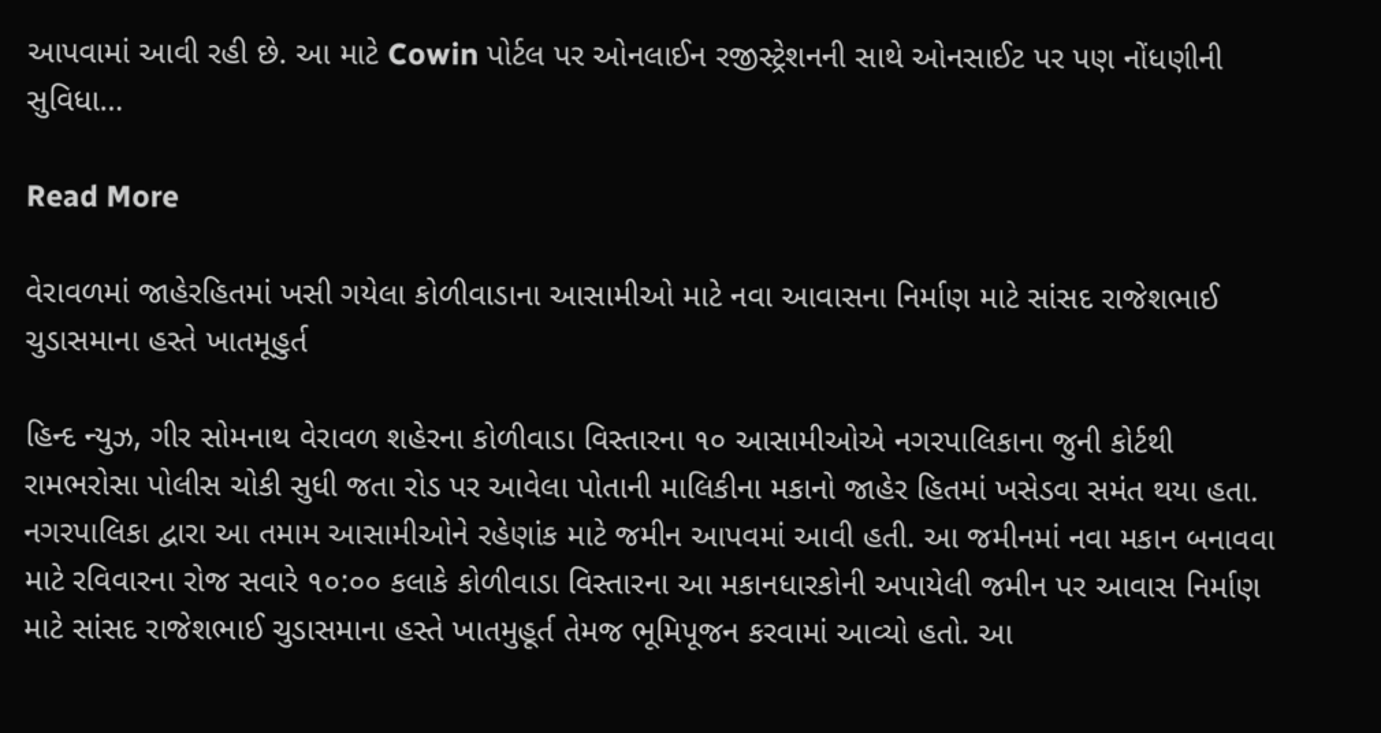આપવામાં આવી રહી છે. આ માટે Cowin પોર્ટલ પર ઓનલાઈન રજીસ્ટ્રેશનની સાથે ઓનસાઈટ પર પણ નોંધણીની સુવિધા…

Read More

વેરાવળમાં જાહેરહિતમાં ખસી ગયેલા કોળીવાડાના આસામીઓ માટે નવા આવાસના નિર્માણ માટે સાંસદ રાજેશભાઈ ચુડાસમાના હસ્તે ખાતમૂહુર્ત

હિન્દ ન્યુઝ, ગીર સોમનાથ વેરાવળ શહેરના કોળીવાડા વિસ્તારના ૧૦ આસામીઓએ નગરપાલિકાના જુની કોર્ટથી રામભરોસા પોલીસ ચોકી સુધી જતા રોડ પર આવેલા પોતાની માલિકીના મકાનો જાહેર હિતમાં ખસેડવા સમંત થયા હતા. નગરપાલિકા દ્વારા આ તમામ આસામીઓને રહેણાંક માટે જમીન આપવમાં આવી હતી. આ જમીનમાં નવા મકાન બનાવવા માટે રવિવારના રોજ સવારે ૧૦:૦૦ કલાકે કોળીવાડા વિસ્તારના આ મકાનધારકોની અપાયેલી જમીન પર આવાસ નિર્માણ માટે સાંસદ રાજેશભાઈ ચુડાસમાના હસ્તે ખાતમુહૂર્ત તેમજ ભૂમિપૂજન કરવામાં આવ્યો હતો. આ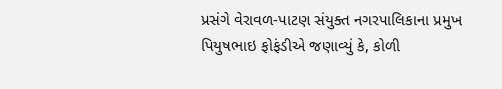પ્રસંગે વેરાવળ-પાટણ સંયુક્ત નગરપાલિકાના પ્રમુખ પિયુષભાઇ ફોફંડીએ જણાવ્યું કે, કોળી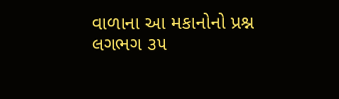વાળાના આ મકાનોનો પ્રશ્ન લગભગ ૩૫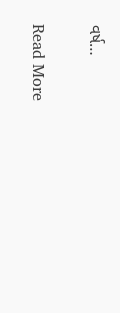વર્ષ…

Read More